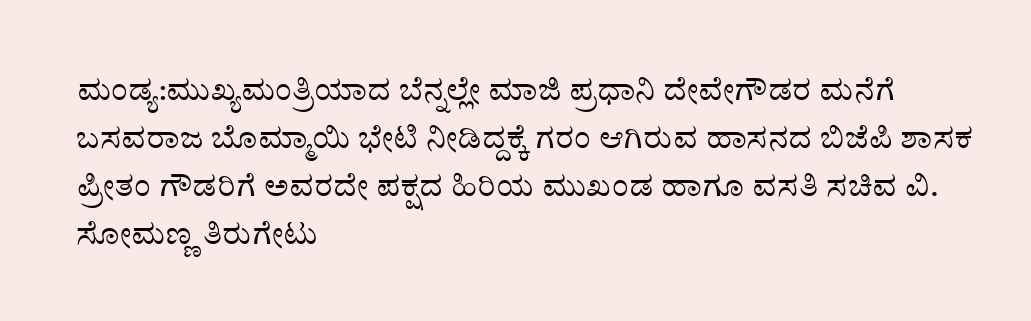ಮಂಡ್ಯ:ಮುಖ್ಯಮಂತ್ರಿಯಾದ ಬೆನ್ನಲ್ಲೇ ಮಾಜಿ ಪ್ರಧಾನಿ ದೇವೇಗೌಡರ ಮನೆಗೆ ಬಸವರಾಜ ಬೊಮ್ಮಾಯಿ ಭೇಟಿ ನೀಡಿದ್ದಕ್ಕೆ ಗರಂ ಆಗಿರುವ ಹಾಸನದ ಬಿಜೆಪಿ ಶಾಸಕ ಪ್ರೀತಂ ಗೌಡರಿಗೆ ಅವರದೇ ಪಕ್ಷದ ಹಿರಿಯ ಮುಖಂಡ ಹಾಗೂ ವಸತಿ ಸಚಿವ ವಿ. ಸೋಮಣ್ಣ ತಿರುಗೇಟು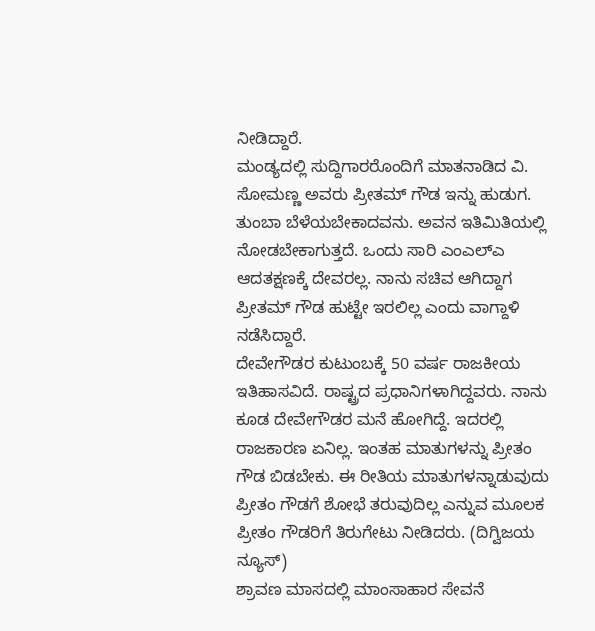ನೀಡಿದ್ದಾರೆ.
ಮಂಡ್ಯದಲ್ಲಿ ಸುದ್ದಿಗಾರರೊಂದಿಗೆ ಮಾತನಾಡಿದ ವಿ. ಸೋಮಣ್ಣ ಅವರು ಪ್ರೀತಮ್ ಗೌಡ ಇನ್ನು ಹುಡುಗ. ತುಂಬಾ ಬೆಳೆಯಬೇಕಾದವನು. ಅವನ ಇತಿಮಿತಿಯಲ್ಲಿ ನೋಡಬೇಕಾಗುತ್ತದೆ. ಒಂದು ಸಾರಿ ಎಂಎಲ್ಎ ಆದತಕ್ಷಣಕ್ಕೆ ದೇವರಲ್ಲ. ನಾನು ಸಚಿವ ಆಗಿದ್ದಾಗ ಪ್ರೀತಮ್ ಗೌಡ ಹುಟ್ಟೇ ಇರಲಿಲ್ಲ ಎಂದು ವಾಗ್ದಾಳಿ ನಡೆಸಿದ್ದಾರೆ.
ದೇವೇಗೌಡರ ಕುಟುಂಬಕ್ಕೆ 50 ವರ್ಷ ರಾಜಕೀಯ ಇತಿಹಾಸವಿದೆ. ರಾಷ್ಟ್ರದ ಪ್ರಧಾನಿಗಳಾಗಿದ್ದವರು. ನಾನು ಕೂಡ ದೇವೇಗೌಡರ ಮನೆ ಹೋಗಿದ್ದೆ. ಇದರಲ್ಲಿ ರಾಜಕಾರಣ ಏನಿಲ್ಲ. ಇಂತಹ ಮಾತುಗಳನ್ನು ಪ್ರೀತಂ ಗೌಡ ಬಿಡಬೇಕು. ಈ ರೀತಿಯ ಮಾತುಗಳನ್ನಾಡುವುದು ಪ್ರೀತಂ ಗೌಡಗೆ ಶೋಭೆ ತರುವುದಿಲ್ಲ ಎನ್ನುವ ಮೂಲಕ ಪ್ರೀತಂ ಗೌಡರಿಗೆ ತಿರುಗೇಟು ನೀಡಿದರು. (ದಿಗ್ವಿಜಯ ನ್ಯೂಸ್)
ಶ್ರಾವಣ ಮಾಸದಲ್ಲಿ ಮಾಂಸಾಹಾರ ಸೇವನೆ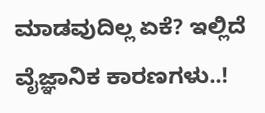ಮಾಡವುದಿಲ್ಲ ಏಕೆ? ಇಲ್ಲಿದೆ ವೈಜ್ಞಾನಿಕ ಕಾರಣಗಳು..!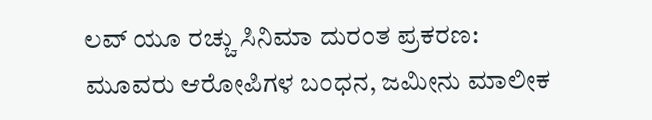ಲವ್ ಯೂ ರಚ್ಚು ಸಿನಿಮಾ ದುರಂತ ಪ್ರಕರಣ: ಮೂವರು ಆರೋಪಿಗಳ ಬಂಧನ, ಜಮೀನು ಮಾಲೀಕ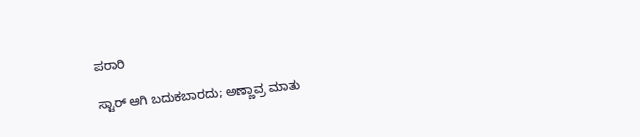ಪರಾರಿ

ಸ್ಟಾರ್ ಆಗಿ ಬದುಕಬಾರದು; ಅಣ್ಣಾವ್ರ ಮಾತು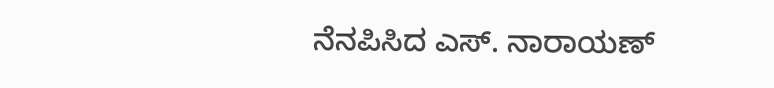ನೆನಪಿಸಿದ ಎಸ್. ನಾರಾಯಣ್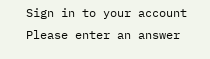Sign in to your account
Please enter an answer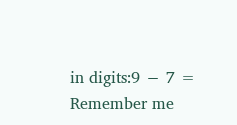in digits:9 − 7 =
Remember me